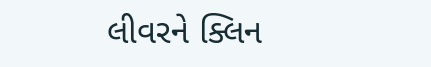લીવરને ક્લિન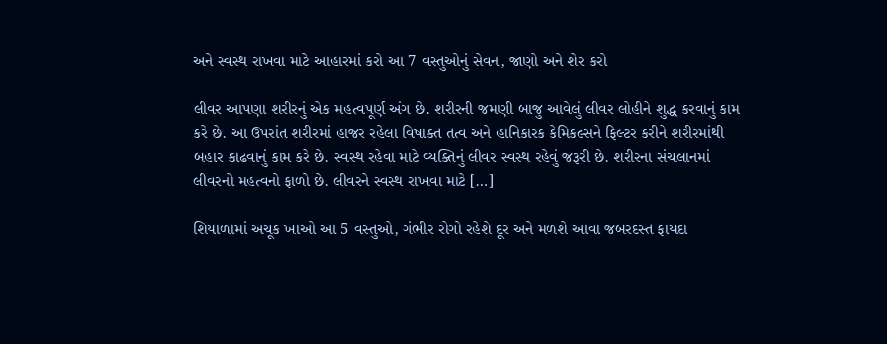અને સ્વસ્થ રાખવા માટે આહારમાં કરો આ 7 વસ્તુઓનું સેવન, જાણો અને શેર કરો

લીવર આપણા શરીરનું એક મહત્વપૂર્ણ અંગ છે. શરીરની જમણી બાજુ આવેલું લીવર લોહીને શુદ્ધ કરવાનું કામ કરે છે. આ ઉપરાંત શરીરમાં હાજર રહેલા વિષાક્ત તત્વ અને હાનિકારક કેમિકલ્સને ફિલ્ટર કરીને શરીરમાંથી બહાર કાઢવાનું કામ કરે છે. સ્વસ્થ રહેવા માટે વ્યક્તિનું લીવર સ્વસ્થ રહેવું જરૂરી છે. શરીરના સંચલાનમાં લીવરનો મહત્વનો ફાળો છે. લીવરને સ્વસ્થ રાખવા માટે […]

શિયાળામાં અચૂક ખાઓ આ 5 વસ્તુઓ, ગંભીર રોગો રહેશે દૂર અને મળશે આવા જબરદસ્ત ફાયદા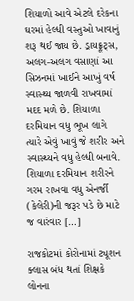શિયાળો આવે એટલે દરેકના ઘરમાં હેલ્ધી વસ્તુઓ ખાવાનું શરૂ થઈ જાય છે. ડ્રાયફ્રૂટ્સ, અલગ-અલગ વસાણાં આ સિઝનમાં ખાઈને આખું વર્ષ સ્વાસ્થ્ય જાળવી રાખવામાં મદદ મળે છે. શિયાળા દરમિયાન વધુ ભૂખ લાગે ત્યારે એવું ખાવું જે શરીર અને સ્વાસ્થ્યને વધુ હેલ્ધી બનાવે. શિયાળા દરમિયાન શરીરને ગરમ રાખવા વધુ એનર્જી (કેલેરી)ની જરૂર પડે છે માટે જ વારંવાર […]

રાજકોટમાં કોરોનામાં ટ્યૂશન ક્લાસ બંધ થતાં શિક્ષકે લોનના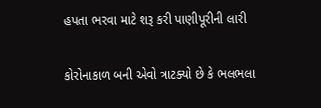હપતા ભરવા માટે શરૂ કરી પાણીપૂરીની લારી

કોરોનાકાળ બની એવો ત્રાટક્યો છે કે ભલભલા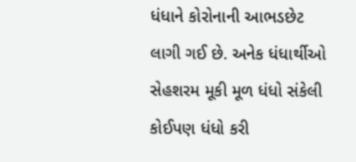ધંધાને કોરોનાની આભડછેટ લાગી ગઈ છે. અનેક ધંધાર્થીઓ સેહશરમ મૂકી મૂળ ધંધો સંકેલી કોઈપણ ધંધો કરી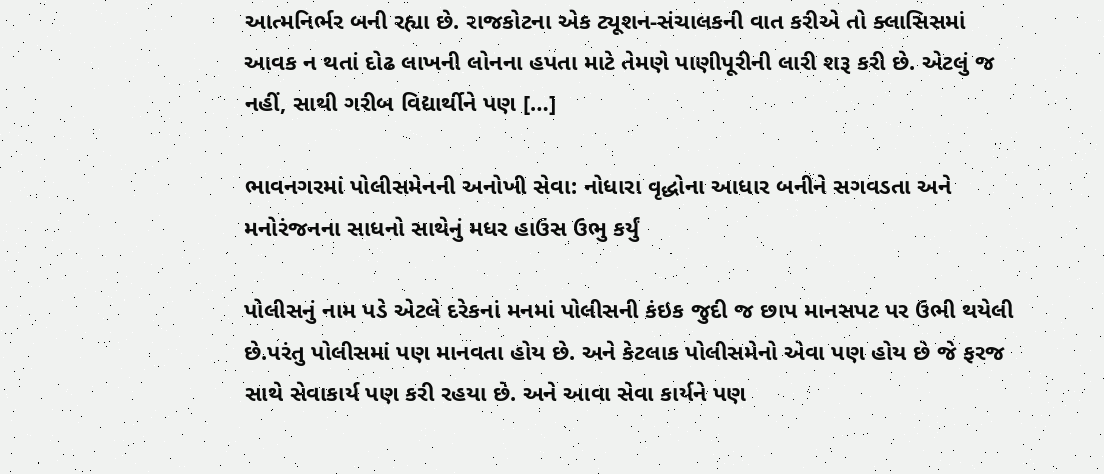આત્મનિર્ભર બની રહ્યા છે. રાજકોટના એક ટ્યૂશન-સંચાલકની વાત કરીએ તો ક્લાસિસમાં આવક ન થતાં દોઢ લાખની લોનના હપતા માટે તેમણે પાણીપૂરીની લારી શરૂ કરી છે. એટલું જ નહીં, સાથી ગરીબ વિદ્યાર્થીને પણ […]

ભાવનગરમાં પોલીસમેનની અનોખી સેવા: નોધારા વૃદ્ધોના આધાર બનીને સગવડતા અને મનોરંજનના સાધનો સાથેનું મધર હાઉસ ઉભુ કર્યું

પોલીસનું નામ પડે એટલે દરેકનાં મનમાં પોલીસની કંઇક જુદી જ છાપ માનસપટ પર ઉભી થયેલી છે.પરંતુ પોલીસમાં પણ માનવતા હોય છે. અને કેટલાક પોલીસમેનો એવા પણ હોય છે જે ફરજ સાથે સેવાકાર્ય પણ કરી રહયા છે. અને આવા સેવા કાર્યને પણ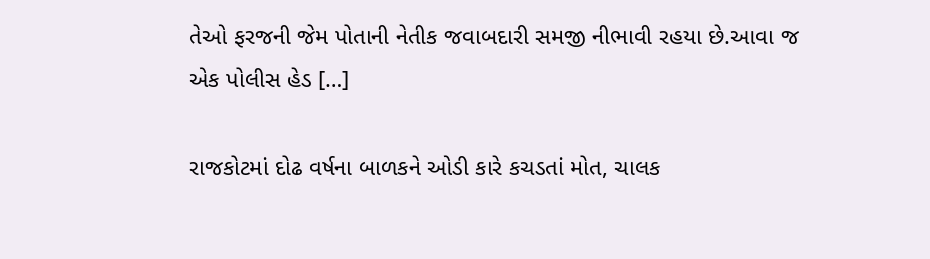તેઓ ફરજની જેમ પોતાની નેતીક જવાબદારી સમજી નીભાવી રહયા છે.આવા જ એક પોલીસ હેડ […]

રાજકોટમાં દોઢ વર્ષના બાળકને ઓડી કારે કચડતાં મોત, ચાલક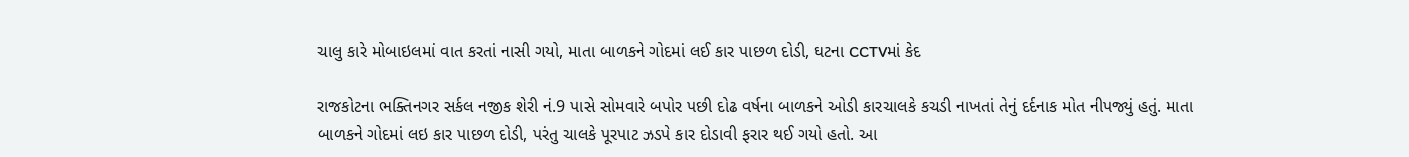ચાલુ કારે મોબાઇલમાં વાત કરતાં નાસી ગયો, માતા બાળકને ગોદમાં લઈ કાર પાછળ દોડી, ઘટના CCTVમાં કેદ

રાજકોટના ભક્તિનગર સર્કલ નજીક શેરી નં.9 પાસે સોમવારે બપોર પછી દોઢ વર્ષના બાળકને ઓડી કારચાલકે કચડી નાખતાં તેનું દર્દનાક મોત નીપજ્યું હતું. માતા બાળકને ગોદમાં લઇ કાર પાછળ દોડી, પરંતુ ચાલકે પૂરપાટ ઝડપે કાર દોડાવી ફરાર થઈ ગયો હતો. આ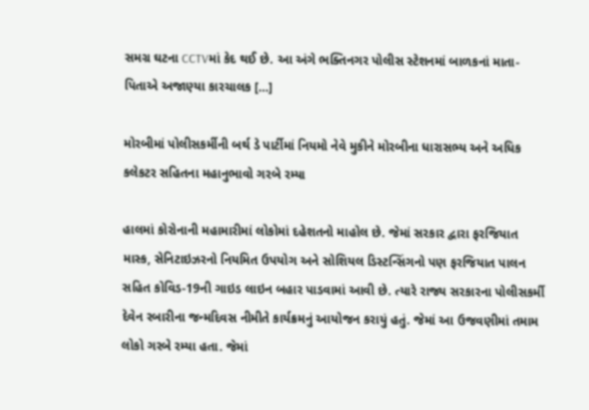સમગ્ર ઘટના CCTVમાં કેદ થઈ છે. આ અંગે ભક્તિનગર પોલીસ સ્ટેશનમાં બાળકનાં માતા-પિતાએ અજાણ્યા કારચાલક […]

મોરબીમાં પોલીસકર્મીની બર્થ ડે પાર્ટીમાં નિયમો નેવે મુકીને મોરબીના ધારાસભ્ય અને અધિક કલેકટર સહિતના મહાનુભાવો ગરબે રમ્યા

હાલમાં કોરોનાની મહામારીમાં લોકોમાં દહેશતનો માહોલ છે. જેમાં સરકાર દ્વારા ફરજિયાત માસ્ક, સેનિટાઇઝરનો નિયમિત ઉપયોગ અને સોશિયલ ડિસ્ટન્સિંગનો પણ ફરજિયાત પાલન સહિત કોવિડ-19ની ગાઇડ લાઇન બહાર પાડવામાં આવી છે. ત્યારે રાજ્ય સરકારના પોલીસકર્મી દેવેન રબારીના જન્મદિવસ નીમીતે કાર્યક્રમનું આયોજન કરાયું હતું. જેમાં આ ઉજવણીમાં તમામ લોકો ગરબે રમ્યા હતા. જેમાં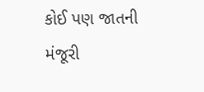કોઈ પણ જાતની મંજૂરી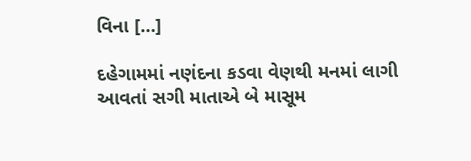વિના […]

દહેગામમાં નણંદના કડવા વેણથી મનમાં લાગી આવતાં સગી માતાએ બે માસૂમ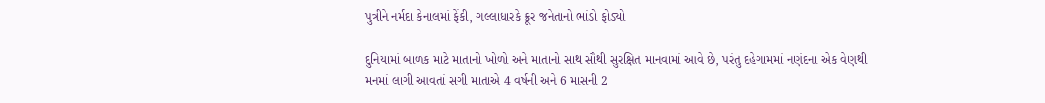પુત્રીને નર્મદા કેનાલમાં ફેંકી, ગલ્લાધારકે ક્રૂર જનેતાનો ભાંડો ફોડ્યો

દુનિયામાં બાળક માટે માતાનો ખોળો અને માતાનો સાથ સૌથી સુરક્ષિત માનવામાં આવે છે, પરંતુ દહેગામમાં નણંદના એક વેણથી મનમાં લાગી આવતાં સગી માતાએ 4 વર્ષની અને 6 માસની 2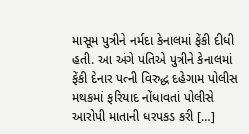માસૂમ પુત્રીને નર્મદા કેનાલમાં ફેંકી દીધી હતી. આ અંગે પતિએ પુત્રીને કેનાલમાં ફેંકી દેનાર પત્ની વિરુદ્ધ દહેગામ પોલીસ મથકમાં ફરિયાદ નોંધાવતાં પોલીસે આરોપી માતાની ધરપકડ કરી […]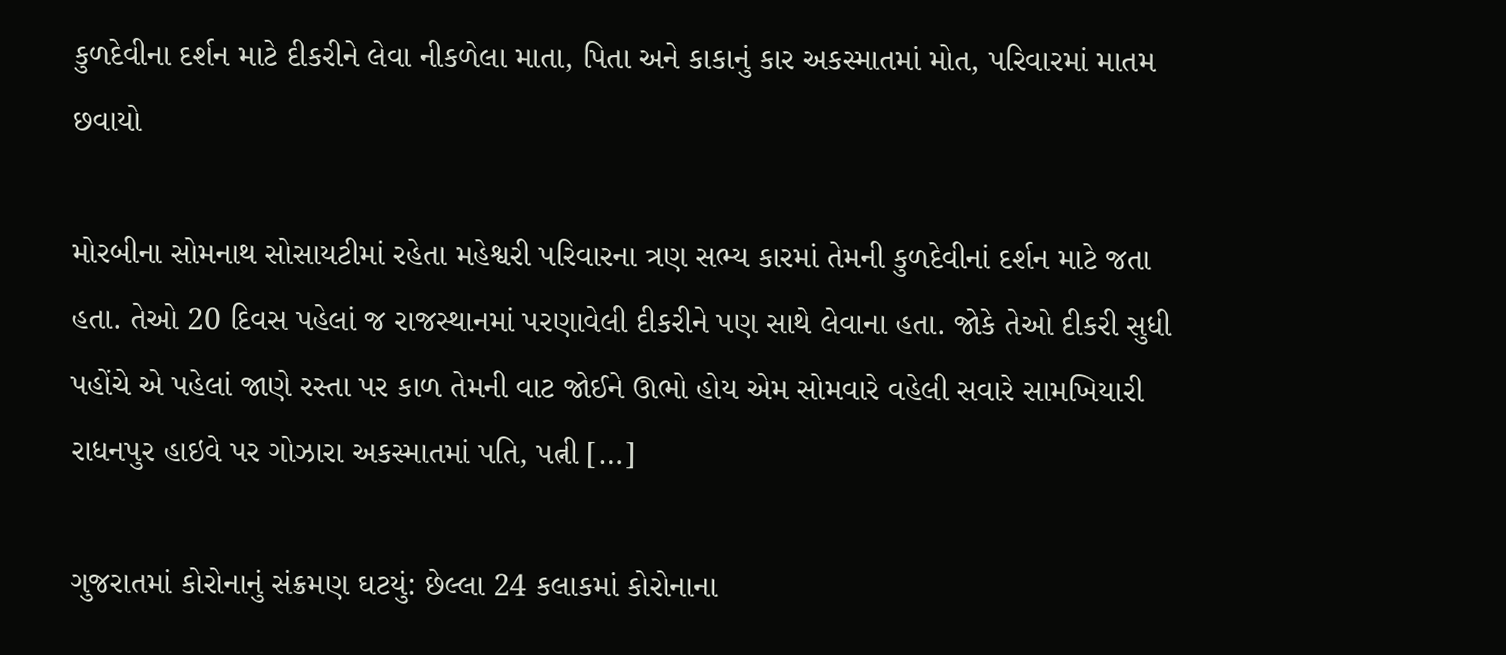કુળદેવીના દર્શન માટે દીકરીને લેવા નીકળેલા માતા, પિતા અને કાકાનું કાર અકસ્માતમાં મોત, પરિવારમાં માતમ છવાયો

મોરબીના સોમનાથ સોસાયટીમાં રહેતા મહેશ્વરી પરિવારના ત્રણ સભ્ય કારમાં તેમની કુળદેવીનાં દર્શન માટે જતા હતા. તેઓ 20 દિવસ પહેલાં જ રાજસ્થાનમાં પરણાવેલી દીકરીને પણ સાથે લેવાના હતા. જોકે તેઓ દીકરી સુધી પહોંચે એ પહેલાં જાણે રસ્તા પર કાળ તેમની વાટ જોઈને ઊભો હોય એમ સોમવારે વહેલી સવારે સામખિયારી રાધનપુર હાઇવે પર ગોઝારા અકસ્માતમાં પતિ, પત્ની […]

ગુજરાતમાં કોરોનાનું સંક્રમણ ઘટયું: છેલ્લા 24 કલાકમાં કોરોનાના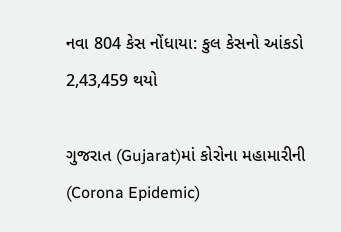નવા 804 કેસ નોંધાયા: કુલ કેસનો આંકડો 2,43,459 થયો

ગુજરાત (Gujarat)માં કોરોના મહામારીની (Corona Epidemic)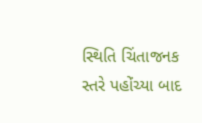સ્થિતિ ચિંતાજનક સ્તરે પહોંચ્યા બાદ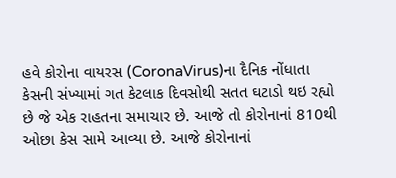હવે કોરોના વાયરસ (CoronaVirus)ના દૈનિક નોંધાતા કેસની સંખ્યામાં ગત કેટલાક દિવસોથી સતત ઘટાડો થઇ રહ્યો છે જે એક રાહતના સમાચાર છે. આજે તો કોરોનાનાં 810થી ઓછા કેસ સામે આવ્યા છે. આજે કોરોનાનાં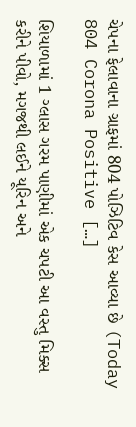ચેપના ફેલાવાના ગ્રાફમાં 804 પોઝિટિવ કેસ આવ્યા છે (Today 804 Corona Positive […]

શિયાળામાં 1 ગ્લાસ ગરમ પાણીમાં એક ચપટી આ વસ્તુ મિક્સ કરીને પીવો, મગજથી લઈને યૂરિન અને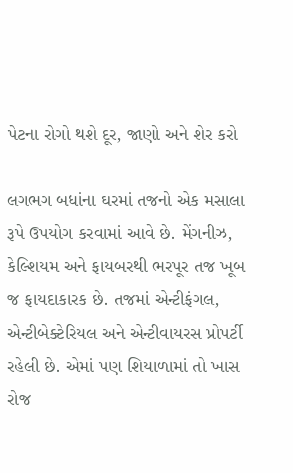પેટના રોગો થશે દૂર, જાણો અને શેર કરો

લગભગ બધાંના ઘરમાં તજનો એક મસાલા રૂપે ઉપયોગ કરવામાં આવે છે. મેંગનીઝ, કેલ્શિયમ અને ફાયબરથી ભરપૂર તજ ખૂબ જ ફાયદાકારક છે. તજમાં એન્ટીફંગલ, એન્ટીબેક્ટેરિયલ અને એન્ટીવાયરસ પ્રોપર્ટી રહેલી છે. એમાં પણ શિયાળામાં તો ખાસ રોજ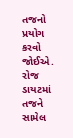તજનો પ્રયોગ કરવો જોઈએ. રોજ ડાયટમાં તજને સામેલ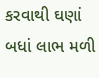કરવાથી ઘણાં બધાં લાભ મળી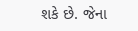શકે છે. જેના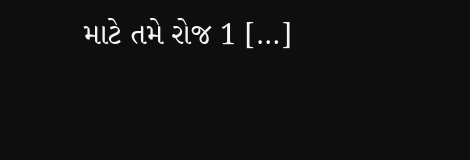માટે તમે રોજ 1 […]